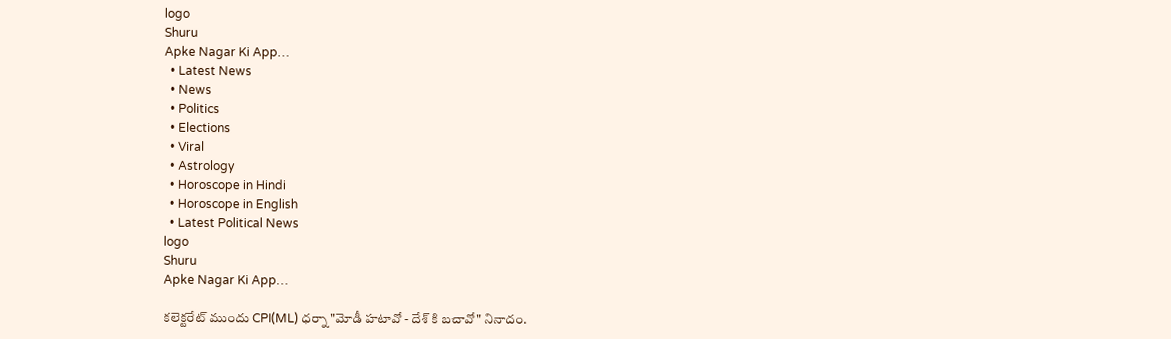logo
Shuru
Apke Nagar Ki App…
  • Latest News
  • News
  • Politics
  • Elections
  • Viral
  • Astrology
  • Horoscope in Hindi
  • Horoscope in English
  • Latest Political News
logo
Shuru
Apke Nagar Ki App…

కలెక్టరేట్ ముందు CPI(ML) ధర్నా "మోడీ హటావో - దేశ్ కి బచావో" నినాదం.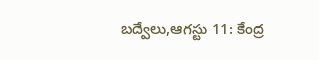బద్వేలు,ఆగస్టు 11: కేంద్ర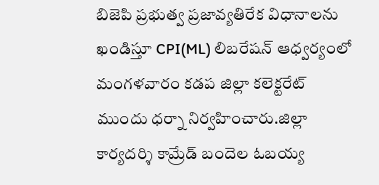బిజెపి ప్రభుత్వ ప్రజావ్యతిరేక విధానాలను ఖండిస్తూ CPI(ML) లిబరేషన్ ఆధ్వర్యంలో మంగళవారం కడప జిల్లా కలెక్టరేట్ ముందు ధర్నా నిర్వహించారు.జిల్లా కార్యదర్శి కామ్రేడ్ బందెల ఓబయ్య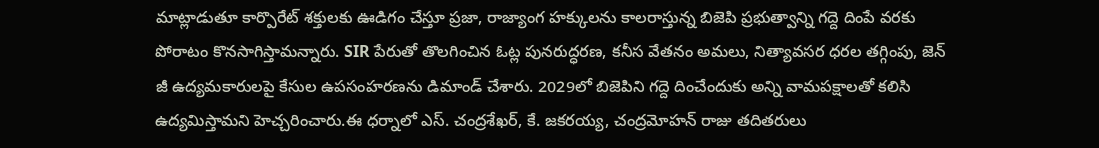మాట్లాడుతూ కార్పొరేట్ శక్తులకు ఊడిగం చేస్తూ ప్రజా, రాజ్యాంగ హక్కులను కాలరాస్తున్న బిజెపి ప్రభుత్వాన్ని గద్దె దింపే వరకు పోరాటం కొనసాగిస్తామన్నారు. SIR పేరుతో తొలగించిన ఓట్ల పునరుద్ధరణ, కనీస వేతనం అమలు, నిత్యావసర ధరల తగ్గింపు, జెన్ జీ ఉద్యమకారులపై కేసుల ఉపసంహరణను డిమాండ్ చేశారు. 2029లో బిజెపిని గద్దె దించేందుకు అన్ని వామపక్షాలతో కలిసి ఉద్యమిస్తామని హెచ్చరించారు.ఈ ధర్నాలో ఎస్. చంద్రశేఖర్, కే. జకరయ్య, చంద్రమోహన్ రాజు తదితరులు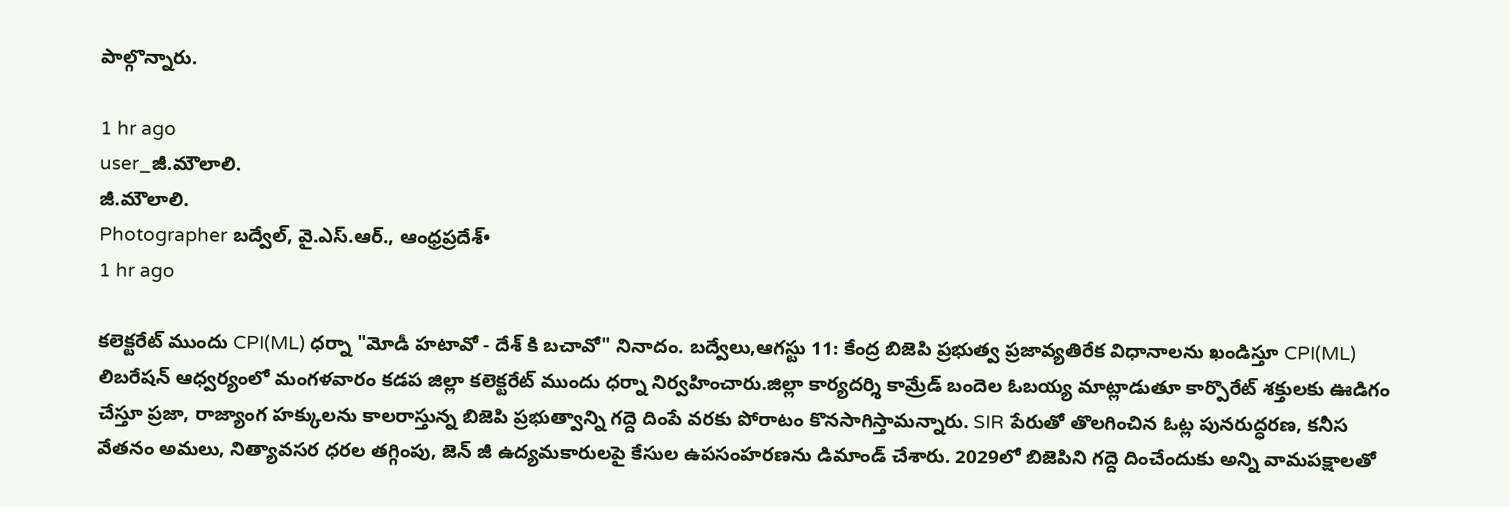పాల్గొన్నారు.

1 hr ago
user_జీ.మౌలాలి.
జీ.మౌలాలి.
Photographer బద్వేల్, వై.ఎస్.ఆర్., ఆంధ్రప్రదేశ్•
1 hr ago

కలెక్టరేట్ ముందు CPI(ML) ధర్నా "మోడీ హటావో - దేశ్ కి బచావో" నినాదం. బద్వేలు,ఆగస్టు 11: కేంద్ర బిజెపి ప్రభుత్వ ప్రజావ్యతిరేక విధానాలను ఖండిస్తూ CPI(ML) లిబరేషన్ ఆధ్వర్యంలో మంగళవారం కడప జిల్లా కలెక్టరేట్ ముందు ధర్నా నిర్వహించారు.జిల్లా కార్యదర్శి కామ్రేడ్ బందెల ఓబయ్య మాట్లాడుతూ కార్పొరేట్ శక్తులకు ఊడిగం చేస్తూ ప్రజా, రాజ్యాంగ హక్కులను కాలరాస్తున్న బిజెపి ప్రభుత్వాన్ని గద్దె దింపే వరకు పోరాటం కొనసాగిస్తామన్నారు. SIR పేరుతో తొలగించిన ఓట్ల పునరుద్ధరణ, కనీస వేతనం అమలు, నిత్యావసర ధరల తగ్గింపు, జెన్ జీ ఉద్యమకారులపై కేసుల ఉపసంహరణను డిమాండ్ చేశారు. 2029లో బిజెపిని గద్దె దించేందుకు అన్ని వామపక్షాలతో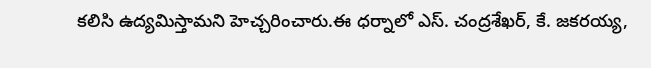కలిసి ఉద్యమిస్తామని హెచ్చరించారు.ఈ ధర్నాలో ఎస్. చంద్రశేఖర్, కే. జకరయ్య,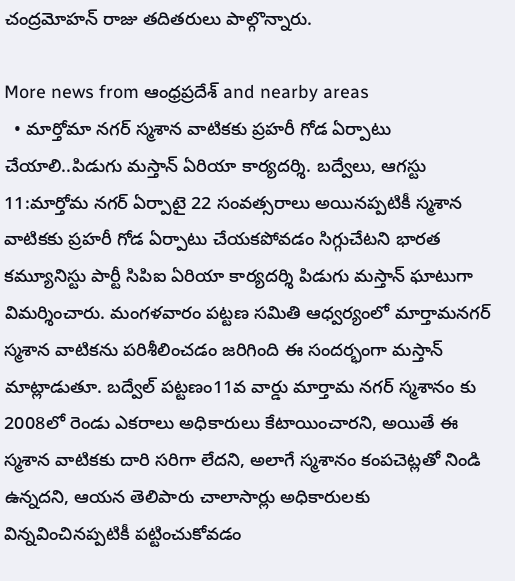చంద్రమోహన్ రాజు తదితరులు పాల్గొన్నారు.

More news from ఆంధ్రప్రదేశ్ and nearby areas
  • మార్తోమా నగర్ స్మశాన వాటికకు ప్రహరీ గోడ ఏర్పాటు చేయాలి..పిడుగు మస్తాన్ ఏరియా కార్యదర్శి. బద్వేలు, ఆగస్టు 11:మార్తోమ నగర్ ఏర్పాటై 22 సంవత్సరాలు అయినప్పటికీ స్మశాన వాటికకు ప్రహరీ గోడ ఏర్పాటు చేయకపోవడం సిగ్గుచేటని భారత కమ్యూనిస్టు పార్టీ సిపిఐ ఏరియా కార్యదర్శి పిడుగు మస్తాన్ ఘాటుగా విమర్శించారు. మంగళవారం పట్టణ సమితి ఆధ్వర్యంలో మార్తామనగర్ స్మశాన వాటికను పరిశీలించడం జరిగింది ఈ సందర్భంగా మస్తాన్ మాట్లాడుతూ. బద్వేల్ పట్టణం11వ వార్డు మార్తామ నగర్ స్మశానం కు 2008లో రెండు ఎకరాలు అధికారులు కేటాయించారని, అయితే ఈ స్మశాన వాటికకు దారి సరిగా లేదని, అలాగే స్మశానం కంపచెట్లతో నిండి ఉన్నదని, ఆయన తెలిపారు చాలాసార్లు అధికారులకు విన్నవించినప్పటికీ పట్టించుకోవడం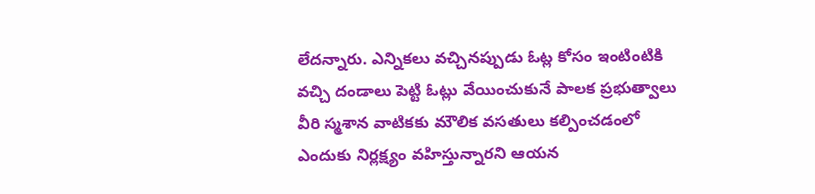లేదన్నారు. ఎన్నికలు వచ్చినప్పుడు ఓట్ల కోసం ఇంటింటికి వచ్చి దండాలు పెట్టి ఓట్లు వేయించుకునే పాలక ప్రభుత్వాలు వీరి స్మశాన వాటికకు మౌలిక వసతులు కల్పించడంలో ఎందుకు నిర్లక్ష్యం వహిస్తున్నారని ఆయన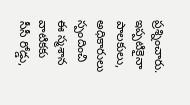ప్రశ్నించారు. ఇప్పటికైనా పాలకులు, అధికారులు స్పందించి ఈ స్మశాన వాటికకు సీసీ రోడ్డు,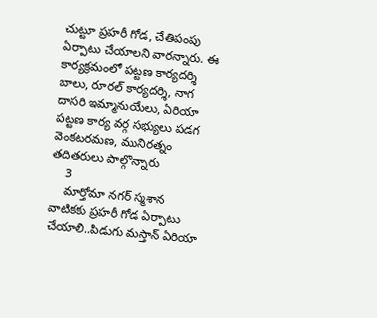చుట్టూ ప్రహరీ గోడ, చేతిపంపు ఏర్పాటు చేయాలని వారన్నారు. ఈ కార్యక్రమంలో పట్టణ కార్యదర్శి బాలు, రూరల్ కార్యదర్శి, నాగ దాసరి ఇమ్మానుయేలు, ఏరియా పట్టణ కార్య వర్గ సభ్యులు పడగ వెంకటరమణ, మునిరత్నం తదితరులు పాల్గొన్నారు
    3
    మార్తోమా నగర్ స్మశాన వాటికకు ప్రహరీ గోడ ఏర్పాటు చేయాలి..పిడుగు మస్తాన్ ఏరియా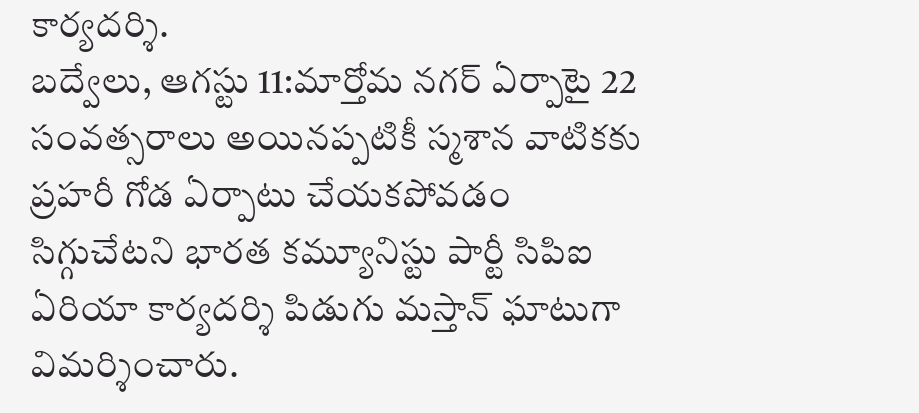కార్యదర్శి.
బద్వేలు, ఆగస్టు 11:మార్తోమ నగర్ ఏర్పాటై 22 సంవత్సరాలు అయినప్పటికీ స్మశాన వాటికకు ప్రహరీ గోడ ఏర్పాటు చేయకపోవడం సిగ్గుచేటని భారత కమ్యూనిస్టు పార్టీ సిపిఐ ఏరియా కార్యదర్శి పిడుగు మస్తాన్ ఘాటుగా విమర్శించారు.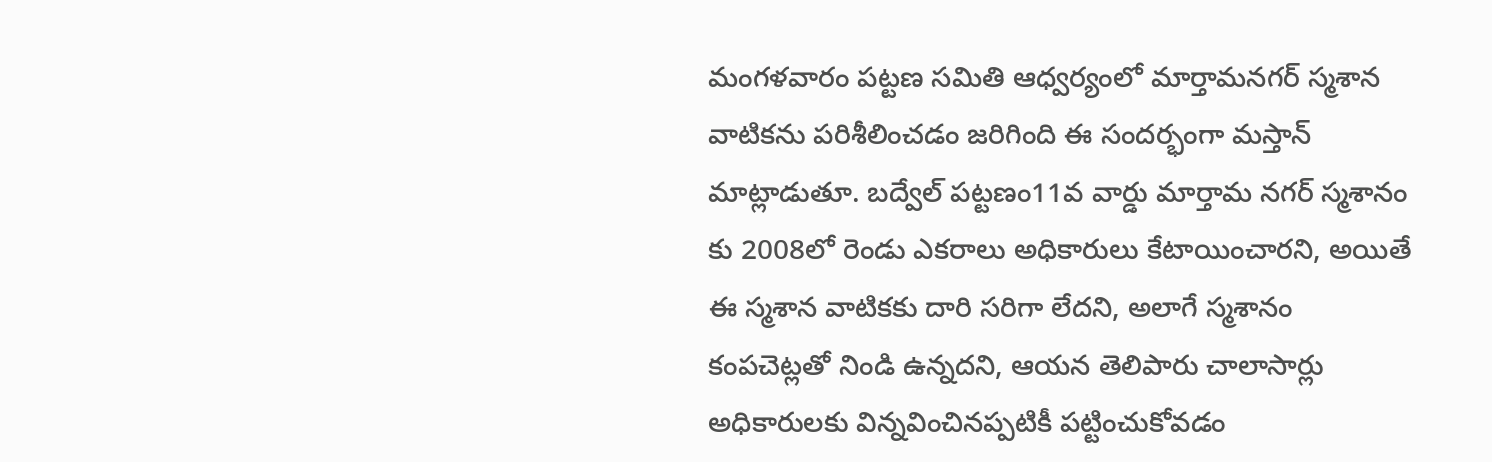మంగళవారం పట్టణ సమితి ఆధ్వర్యంలో మార్తామనగర్ స్మశాన వాటికను పరిశీలించడం జరిగింది ఈ సందర్భంగా మస్తాన్ మాట్లాడుతూ. బద్వేల్ పట్టణం11వ వార్డు మార్తామ నగర్ స్మశానం కు 2008లో రెండు ఎకరాలు అధికారులు కేటాయించారని, అయితే ఈ స్మశాన వాటికకు దారి సరిగా లేదని, అలాగే స్మశానం కంపచెట్లతో నిండి ఉన్నదని, ఆయన తెలిపారు చాలాసార్లు అధికారులకు విన్నవించినప్పటికీ పట్టించుకోవడం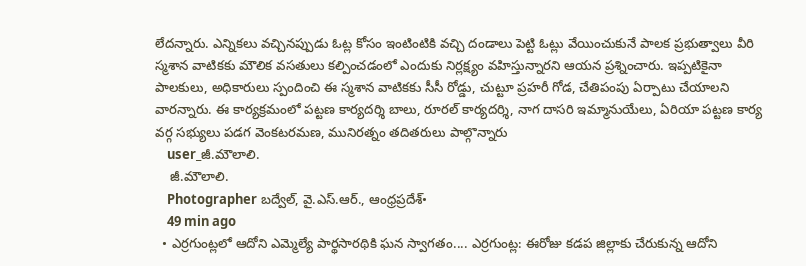లేదన్నారు. ఎన్నికలు వచ్చినప్పుడు ఓట్ల కోసం ఇంటింటికి వచ్చి దండాలు పెట్టి ఓట్లు వేయించుకునే పాలక ప్రభుత్వాలు వీరి స్మశాన వాటికకు మౌలిక వసతులు కల్పించడంలో ఎందుకు నిర్లక్ష్యం వహిస్తున్నారని ఆయన ప్రశ్నించారు. ఇప్పటికైనా పాలకులు, అధికారులు స్పందించి ఈ స్మశాన వాటికకు సీసీ రోడ్డు, చుట్టూ ప్రహరీ గోడ, చేతిపంపు ఏర్పాటు చేయాలని వారన్నారు. ఈ కార్యక్రమంలో పట్టణ కార్యదర్శి బాలు, రూరల్ కార్యదర్శి, నాగ దాసరి ఇమ్మానుయేలు, ఏరియా పట్టణ కార్య వర్గ సభ్యులు పడగ వెంకటరమణ, మునిరత్నం తదితరులు పాల్గొన్నారు
    user_జీ.మౌలాలి.
    జీ.మౌలాలి.
    Photographer బద్వేల్, వై.ఎస్.ఆర్., ఆంధ్రప్రదేశ్•
    49 min ago
  • ఎర్రగుంట్లలో ఆదోని ఎమ్మెల్యే పార్థసారథికి ఘన స్వాగతం.... ఎర్రగుంట్ల: ఈరోజు కడప జిల్లాకు చేరుకున్న ఆదోని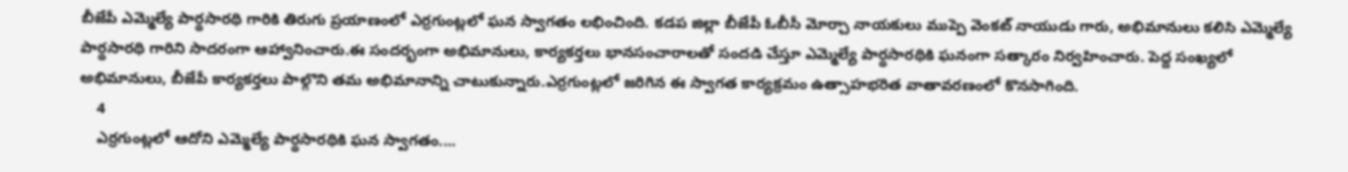బీజేపీ ఎమ్మెల్యే పార్థసారథి గారికి తిరుగు ప్రయాణంలో ఎర్రగుంట్లలో ఘన స్వాగతం లభించింది. కడప జిల్లా బీజేపీ ఓబీసీ మోర్చా నాయకులు ముప్పె వెంకట్ నాయుడు గారు, అభిమానులు కలిసి ఎమ్మెల్యే పార్థసారథి గారిని సాదరంగా ఆహ్వానించారు.ఈ సందర్భంగా అభిమానులు, కార్యకర్తలు భానసంచారాలతో సందడి చేస్తూ ఎమ్మెల్యే పార్థసారథికి ఘనంగా సత్కారం నిర్వహించారు. పెద్ద సంఖ్యలో అభిమానులు, బీజేపీ కార్యకర్తలు పాల్గొని తమ అభిమానాన్ని చాటుకున్నారు.ఎర్రగుంట్లలో జరిగిన ఈ స్వాగత కార్యక్రమం ఉత్సాహభరిత వాతావరణంలో కొనసాగింది.
    4
    ఎర్రగుంట్లలో ఆదోని ఎమ్మెల్యే పార్థసారథికి ఘన స్వాగతం....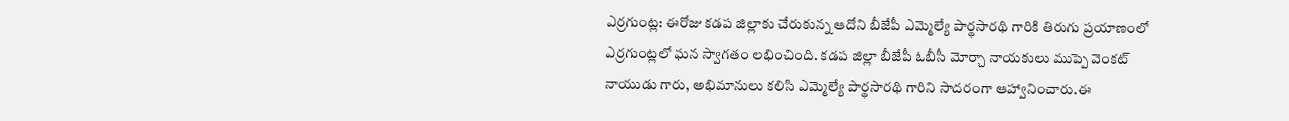ఎర్రగుంట్ల: ఈరోజు కడప జిల్లాకు చేరుకున్న ఆదోని బీజేపీ ఎమ్మెల్యే పార్థసారథి గారికి తిరుగు ప్రయాణంలో ఎర్రగుంట్లలో ఘన స్వాగతం లభించింది. కడప జిల్లా బీజేపీ ఓబీసీ మోర్చా నాయకులు ముప్పె వెంకట్ నాయుడు గారు, అభిమానులు కలిసి ఎమ్మెల్యే పార్థసారథి గారిని సాదరంగా ఆహ్వానించారు.ఈ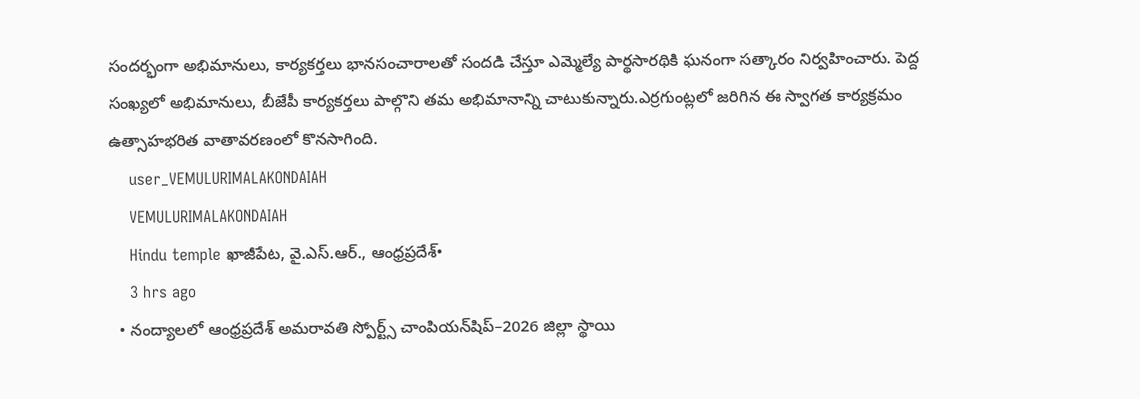సందర్భంగా అభిమానులు, కార్యకర్తలు భానసంచారాలతో సందడి చేస్తూ ఎమ్మెల్యే పార్థసారథికి ఘనంగా సత్కారం నిర్వహించారు. పెద్ద సంఖ్యలో అభిమానులు, బీజేపీ కార్యకర్తలు పాల్గొని తమ అభిమానాన్ని చాటుకున్నారు.ఎర్రగుంట్లలో జరిగిన ఈ స్వాగత కార్యక్రమం ఉత్సాహభరిత వాతావరణంలో కొనసాగింది.
    user_VEMULURIMALAKONDAIAH
    VEMULURIMALAKONDAIAH
    Hindu temple ఖాజీపేట, వై.ఎస్.ఆర్., ఆంధ్రప్రదేశ్•
    3 hrs ago
  • నంద్యాలలో ఆంధ్రప్రదేశ్ అమరావతి స్పోర్ట్స్ చాంపియన్‌షిప్–2026 జిల్లా స్థాయి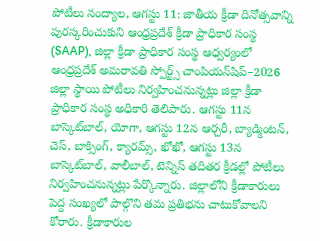పోటీలు నంద్యాల, ఆగస్టు 11: జాతీయ క్రీడా దినోత్సవాన్ని పురస్కరించుకుని ఆంధ్రప్రదేశ్ క్రీడా ప్రాధికార సంస్థ (SAAP), జిల్లా క్రీడా ప్రాధికార సంస్థ ఆధ్వర్యంలో ఆంధ్రప్రదేశ్ అమరావతి స్పోర్ట్స్ చాంపియన్‌షిప్–2026 జిల్లా స్థాయి పోటీలు నిర్వహించనున్నట్లు జిల్లా క్రీడా ప్రాధికార సంస్థ అధికారి తెలిపారు. ఆగస్టు 11న బాస్కెట్‌బాల్, యోగా, ఆగస్టు 12న ఆర్చరీ, బ్యాడ్మింటన్, చెస్, బాక్సింగ్, క్యారమ్స్, ఖోఖో, ఆగస్టు 13న బాస్కెట్‌బాల్, వాలీబాల్, టెన్నిస్ తదితర క్రీడల్లో పోటీలు నిర్వహించనున్నట్లు పేర్కొన్నారు. జిల్లాలోని క్రీడాకారులు పెద్ద సంఖ్యలో పాల్గొని తమ ప్రతిభను చాటుకోవాలని కోరారు. క్రీడాకారుల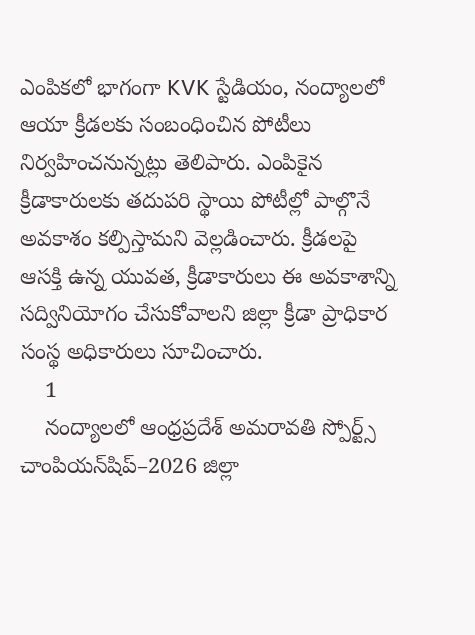ఎంపికలో భాగంగా KVK స్టేడియం, నంద్యాలలో ఆయా క్రీడలకు సంబంధించిన పోటీలు నిర్వహించనున్నట్లు తెలిపారు. ఎంపికైన క్రీడాకారులకు తదుపరి స్థాయి పోటీల్లో పాల్గొనే అవకాశం కల్పిస్తామని వెల్లడించారు. క్రీడలపై ఆసక్తి ఉన్న యువత, క్రీడాకారులు ఈ అవకాశాన్ని సద్వినియోగం చేసుకోవాలని జిల్లా క్రీడా ప్రాధికార సంస్థ అధికారులు సూచించారు.
    1
    నంద్యాలలో ఆంధ్రప్రదేశ్ అమరావతి స్పోర్ట్స్ చాంపియన్‌షిప్–2026 జిల్లా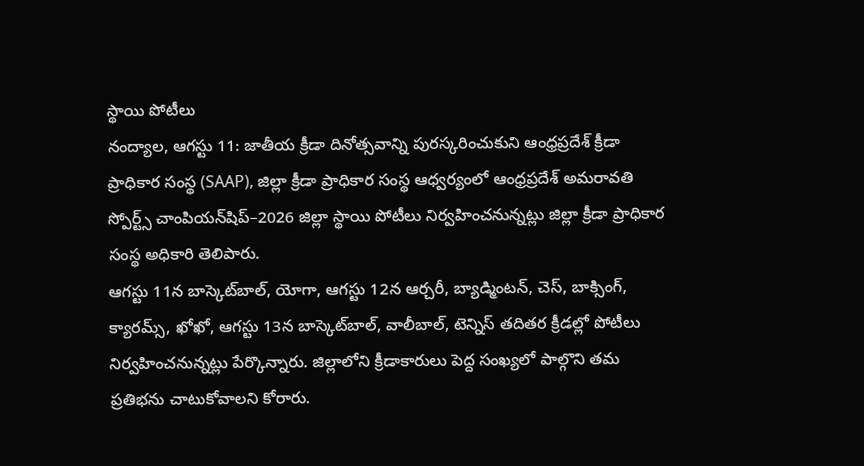స్థాయి పోటీలు
నంద్యాల, ఆగస్టు 11: జాతీయ క్రీడా దినోత్సవాన్ని పురస్కరించుకుని ఆంధ్రప్రదేశ్ క్రీడా ప్రాధికార సంస్థ (SAAP), జిల్లా క్రీడా ప్రాధికార సంస్థ ఆధ్వర్యంలో ఆంధ్రప్రదేశ్ అమరావతి స్పోర్ట్స్ చాంపియన్‌షిప్–2026 జిల్లా స్థాయి పోటీలు నిర్వహించనున్నట్లు జిల్లా క్రీడా ప్రాధికార సంస్థ అధికారి తెలిపారు.
ఆగస్టు 11న బాస్కెట్‌బాల్, యోగా, ఆగస్టు 12న ఆర్చరీ, బ్యాడ్మింటన్, చెస్, బాక్సింగ్, క్యారమ్స్, ఖోఖో, ఆగస్టు 13న బాస్కెట్‌బాల్, వాలీబాల్, టెన్నిస్ తదితర క్రీడల్లో పోటీలు నిర్వహించనున్నట్లు పేర్కొన్నారు. జిల్లాలోని క్రీడాకారులు పెద్ద సంఖ్యలో పాల్గొని తమ ప్రతిభను చాటుకోవాలని కోరారు.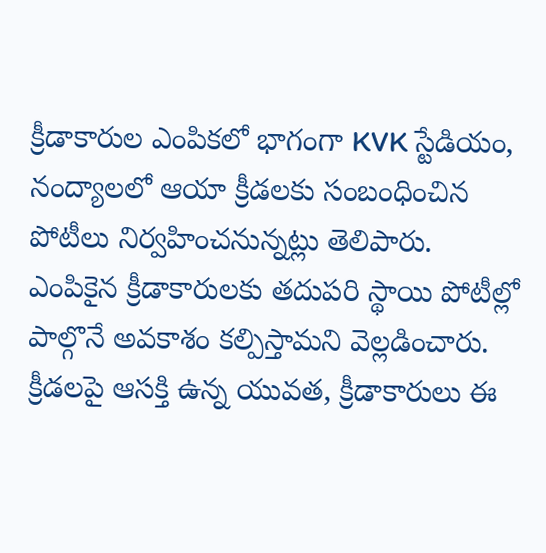క్రీడాకారుల ఎంపికలో భాగంగా KVK స్టేడియం, నంద్యాలలో ఆయా క్రీడలకు సంబంధించిన పోటీలు నిర్వహించనున్నట్లు తెలిపారు. ఎంపికైన క్రీడాకారులకు తదుపరి స్థాయి పోటీల్లో పాల్గొనే అవకాశం కల్పిస్తామని వెల్లడించారు.
క్రీడలపై ఆసక్తి ఉన్న యువత, క్రీడాకారులు ఈ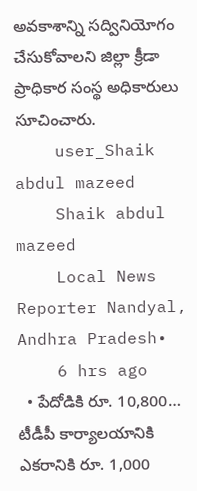అవకాశాన్ని సద్వినియోగం చేసుకోవాలని జిల్లా క్రీడా ప్రాధికార సంస్థ అధికారులు సూచించారు.
    user_Shaik abdul mazeed
    Shaik abdul mazeed
    Local News Reporter Nandyal, Andhra Pradesh•
    6 hrs ago
  • పేదోడికి రూ. 10,800… టీడీపీ కార్యాలయానికి ఎకరానికి రూ. 1,000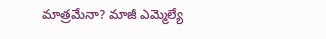మాత్రమేనా? మాజీ ఎమ్మెల్యే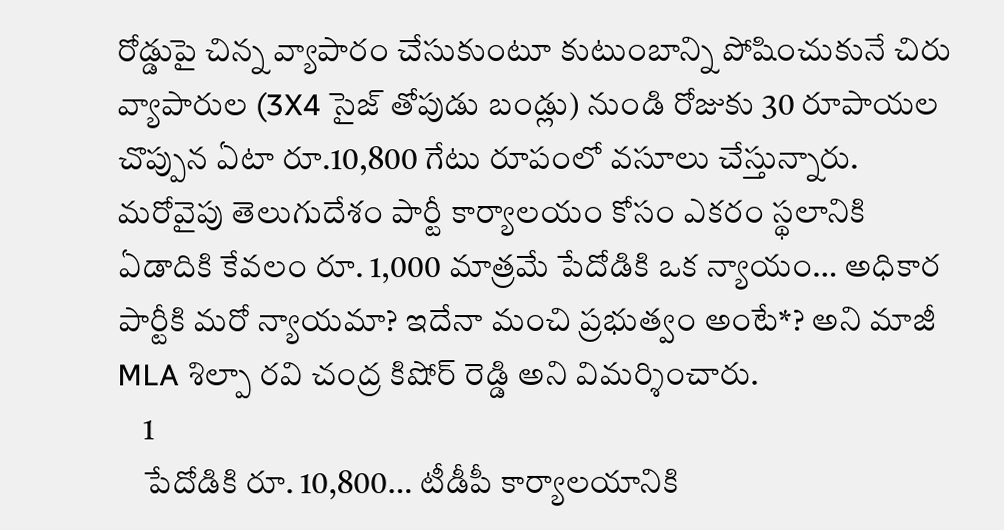రోడ్డుపై చిన్న వ్యాపారం చేసుకుంటూ కుటుంబాన్ని పోషించుకునే చిరు వ్యాపారుల (3X4 సైజ్ తోపుడు బండ్లు) నుండి రోజుకు 30 రూపాయల చొప్పున ఏటా రూ.10,800 గేటు రూపంలో వసూలు చేస్తున్నారు. మరోవైపు తెలుగుదేశం పార్టీ కార్యాలయం కోసం ఎకరం స్థలానికి ఏడాదికి కేవలం రూ. 1,000 మాత్రమే పేదోడికి ఒక న్యాయం… అధికార పార్టీకి మరో న్యాయమా? ఇదేనా మంచి ప్రభుత్వం అంటే*? అని మాజీ MLA శిల్పా రవి చంద్ర కిషోర్ రెడ్డి అని విమర్శించారు.
    1
    పేదోడికి రూ. 10,800… టీడీపీ కార్యాలయానికి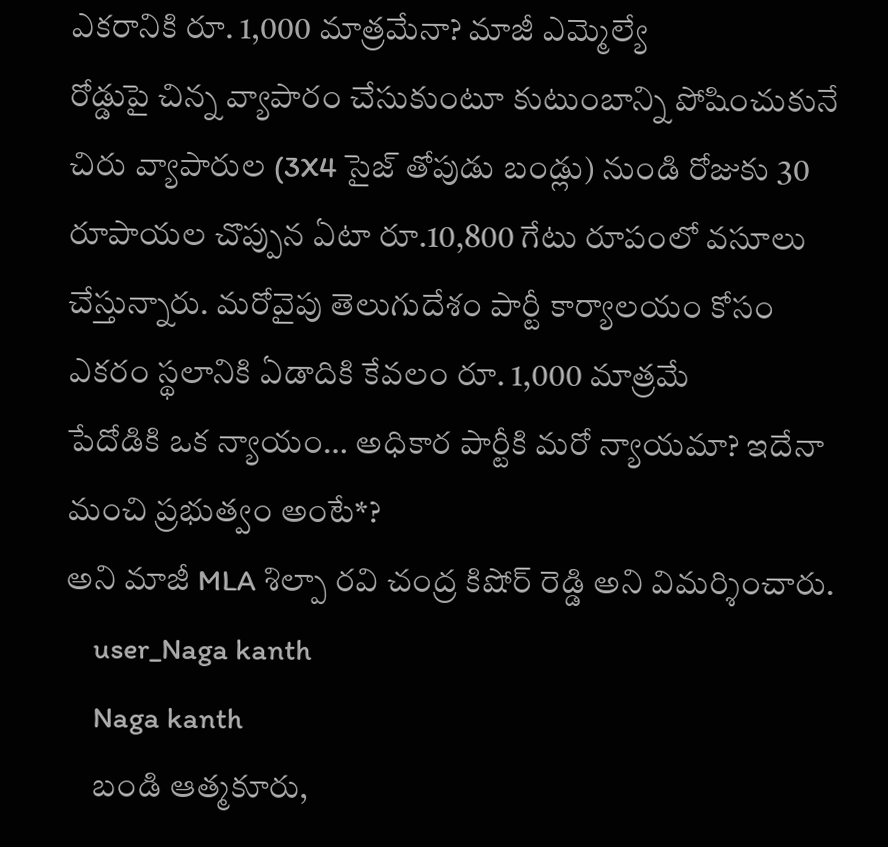ఎకరానికి రూ. 1,000 మాత్రమేనా? మాజీ ఎమ్మెల్యే
రోడ్డుపై చిన్న వ్యాపారం చేసుకుంటూ కుటుంబాన్ని పోషించుకునే చిరు వ్యాపారుల (3X4 సైజ్ తోపుడు బండ్లు) నుండి రోజుకు 30 రూపాయల చొప్పున ఏటా రూ.10,800 గేటు రూపంలో వసూలు చేస్తున్నారు. మరోవైపు తెలుగుదేశం పార్టీ కార్యాలయం కోసం ఎకరం స్థలానికి ఏడాదికి కేవలం రూ. 1,000 మాత్రమే
పేదోడికి ఒక న్యాయం… అధికార పార్టీకి మరో న్యాయమా? ఇదేనా మంచి ప్రభుత్వం అంటే*?
అని మాజీ MLA శిల్పా రవి చంద్ర కిషోర్ రెడ్డి అని విమర్శించారు.
    user_Naga kanth
    Naga kanth
    బండి ఆత్మకూరు,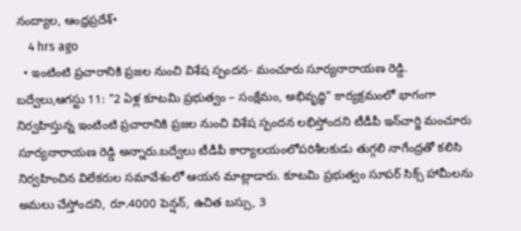నంద్యాల, ఆంధ్రప్రదేశ్•
    4 hrs ago
  • ఇంటింటి ప్రచారానికి ప్రజల నుంచి విశేష స్పందన- మంచూరు సూర్యనారాయణ రెడ్డి. బద్వేలు,ఆగస్టు 11: "2 ఏళ్ల కూటమి ప్రభుత్వం – సంక్షేమం, అభివృద్ధి" కార్యక్రమంలో భాగంగా నిర్వహిస్తున్న ఇంటింటి ప్రచారానికి ప్రజల నుంచి విశేష స్పందన లభిస్తోందని టీడీపీ ఇన్‌చార్జి మంచూరు సూర్యనారాయణ రెడ్డి అన్నారు.బద్వేలు టీడీపీ కార్యాలయంలోపరిశీలకుడు తుగ్గలి నాగేంద్రతో కలిసి నిర్వహించిన విలేకరుల సమావేశంలో ఆయన మాట్లాడారు. కూటమి ప్రభుత్వం సూపర్ సిక్స్ హామీలను అమలు చేస్తోందని, రూ.4000 పెన్షన్, ఉచిత బస్సు, 3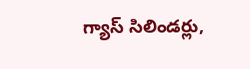గ్యాస్ సిలిండర్లు,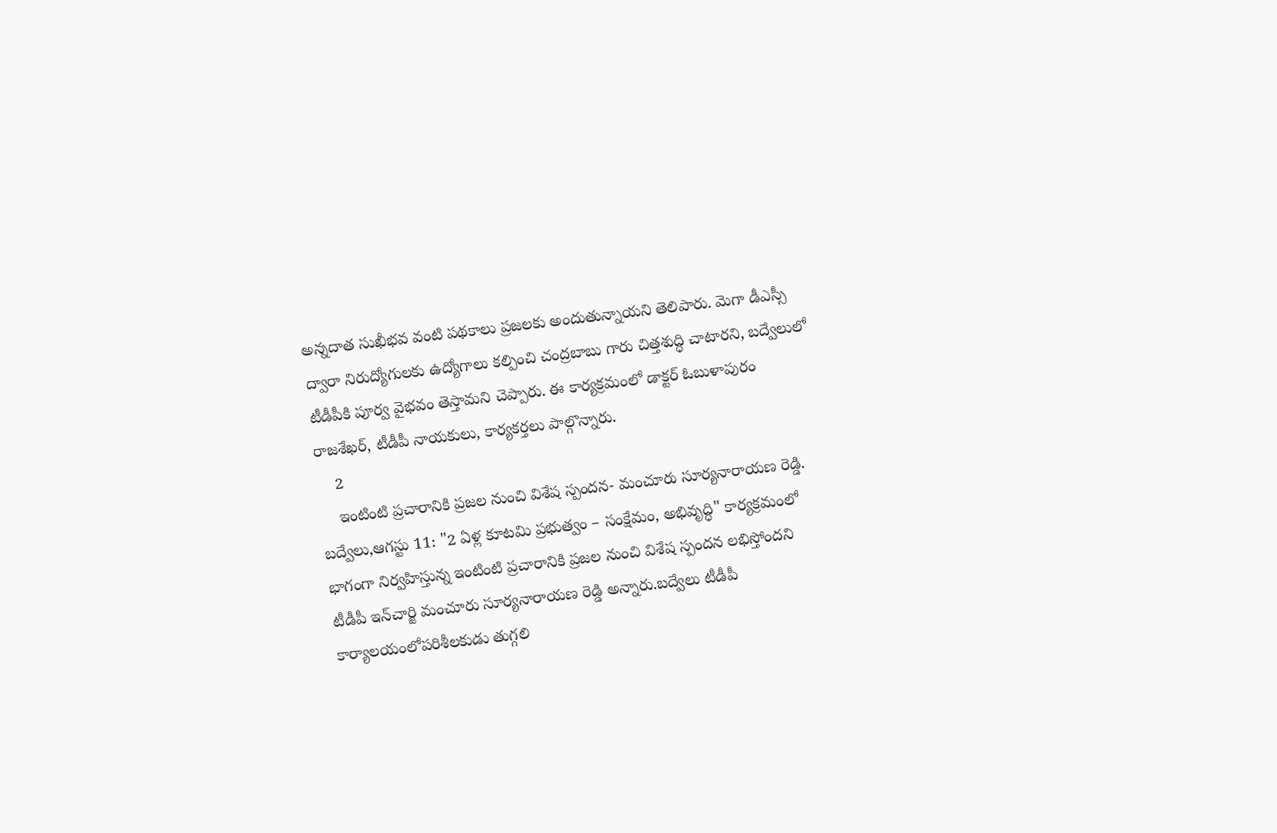అన్నదాత సుఖీభవ వంటి పథకాలు ప్రజలకు అందుతున్నాయని తెలిపారు. మెగా డీఎస్సీ ద్వారా నిరుద్యోగులకు ఉద్యోగాలు కల్పించి చంద్రబాబు గారు చిత్తశుద్ధి చాటారని, బద్వేలులో టీడీపీకి పూర్వ వైభవం తెస్తామని చెప్పారు. ఈ కార్యక్రమంలో డాక్టర్ ఓబుళాపురం రాజశేఖర్, టీడీపీ నాయకులు, కార్యకర్తలు పాల్గొన్నారు.
    2
    ఇంటింటి ప్రచారానికి ప్రజల నుంచి విశేష స్పందన- మంచూరు సూర్యనారాయణ రెడ్డి.
బద్వేలు,ఆగస్టు 11: "2 ఏళ్ల కూటమి ప్రభుత్వం – సంక్షేమం, అభివృద్ధి" కార్యక్రమంలో భాగంగా నిర్వహిస్తున్న ఇంటింటి ప్రచారానికి ప్రజల నుంచి విశేష స్పందన లభిస్తోందని టీడీపీ ఇన్‌చార్జి మంచూరు సూర్యనారాయణ రెడ్డి అన్నారు.బద్వేలు టీడీపీ కార్యాలయంలోపరిశీలకుడు తుగ్గలి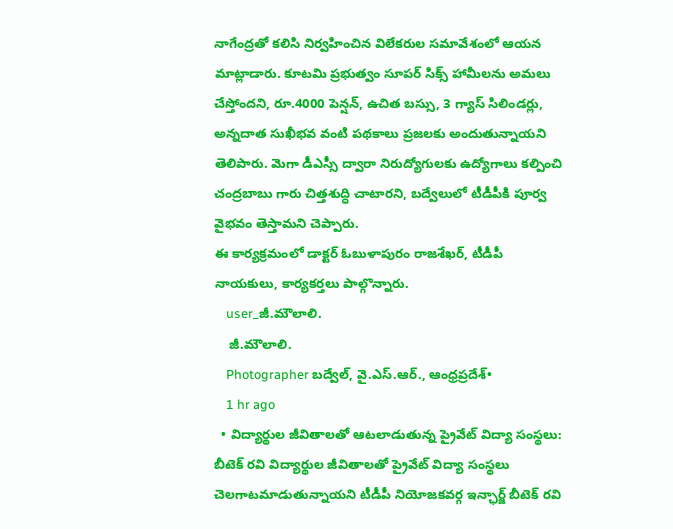నాగేంద్రతో కలిసి నిర్వహించిన విలేకరుల సమావేశంలో ఆయన మాట్లాడారు. కూటమి ప్రభుత్వం సూపర్ సిక్స్ హామీలను అమలు చేస్తోందని, రూ.4000 పెన్షన్, ఉచిత బస్సు, 3 గ్యాస్ సిలిండర్లు, అన్నదాత సుఖీభవ వంటి పథకాలు ప్రజలకు అందుతున్నాయని తెలిపారు. మెగా డీఎస్సీ ద్వారా నిరుద్యోగులకు ఉద్యోగాలు కల్పించి చంద్రబాబు గారు చిత్తశుద్ధి చాటారని, బద్వేలులో టీడీపీకి పూర్వ వైభవం తెస్తామని చెప్పారు.
ఈ కార్యక్రమంలో డాక్టర్ ఓబుళాపురం రాజశేఖర్, టీడీపీ నాయకులు, కార్యకర్తలు పాల్గొన్నారు.
    user_జీ.మౌలాలి.
    జీ.మౌలాలి.
    Photographer బద్వేల్, వై.ఎస్.ఆర్., ఆంధ్రప్రదేశ్•
    1 hr ago
  • విద్యార్థుల జీవితాలతో ఆటలాడుతున్న ప్రైవేట్ విద్యా సంస్థలు: బీటెక్ రవి విద్యార్థుల జీవితాలతో ప్రైవేట్ విద్యా సంస్థలు చెలగాటమాడుతున్నాయని టీడీపీ నియోజకవర్గ ఇన్ఛార్జ్ బీటెక్ రవి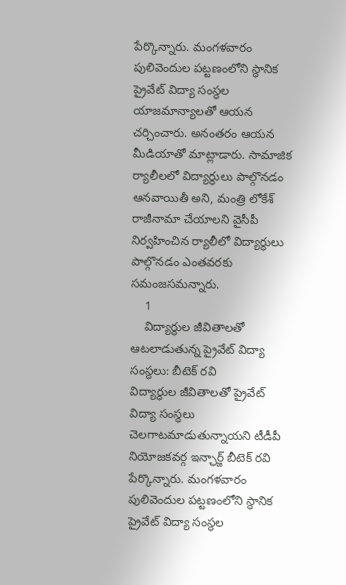పేర్కొన్నారు. మంగళవారం పులివెందుల పట్టణంలోని స్థానిక ప్రైవేట్ విద్యా సంస్థల యాజమాన్యాలతో ఆయన చర్చించారు. అనంతరం ఆయన మీడియాతో మాట్లాడారు. సామాజిక ర్యాలీలలో విద్యార్థులు పాల్గొనడం ఆనవాయితీ అని, మంత్రి లోకేశ్ రాజీనామా చేయాలని వైసీపీ నిర్వహించిన ర్యాలీలో విద్యార్థులు పాల్గొనడం ఎంతవరకు సమంజసమన్నారు.
    1
    విద్యార్థుల జీవితాలతో ఆటలాడుతున్న ప్రైవేట్ విద్యా సంస్థలు: బీటెక్ రవి
విద్యార్థుల జీవితాలతో ప్రైవేట్ విద్యా సంస్థలు చెలగాటమాడుతున్నాయని టీడీపీ నియోజకవర్గ ఇన్ఛార్జ్ బీటెక్ రవి పేర్కొన్నారు. మంగళవారం పులివెందుల పట్టణంలోని స్థానిక ప్రైవేట్ విద్యా సంస్థల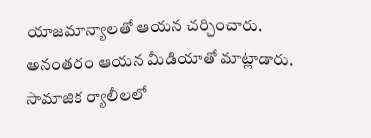యాజమాన్యాలతో ఆయన చర్చించారు. అనంతరం ఆయన మీడియాతో మాట్లాడారు. సామాజిక ర్యాలీలలో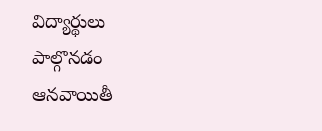విద్యార్థులు పాల్గొనడం ఆనవాయితీ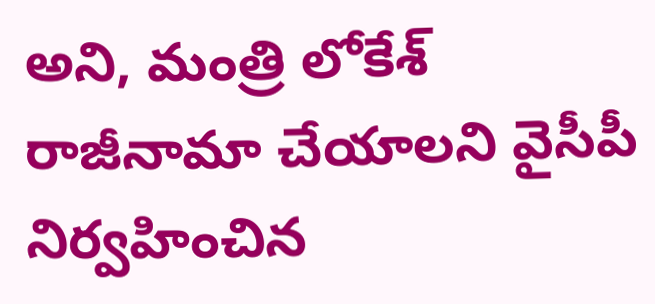అని, మంత్రి లోకేశ్ రాజీనామా చేయాలని వైసీపీ నిర్వహించిన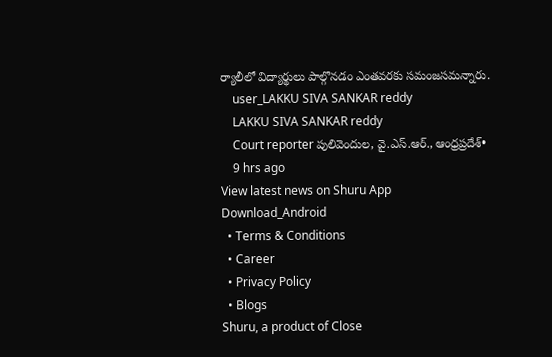ర్యాలీలో విద్యార్థులు పాల్గొనడం ఎంతవరకు సమంజసమన్నారు.
    user_LAKKU SIVA SANKAR reddy
    LAKKU SIVA SANKAR reddy
    Court reporter పులివెందుల, వై.ఎస్.ఆర్., ఆంధ్రప్రదేశ్•
    9 hrs ago
View latest news on Shuru App
Download_Android
  • Terms & Conditions
  • Career
  • Privacy Policy
  • Blogs
Shuru, a product of Close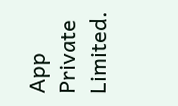App Private Limited.